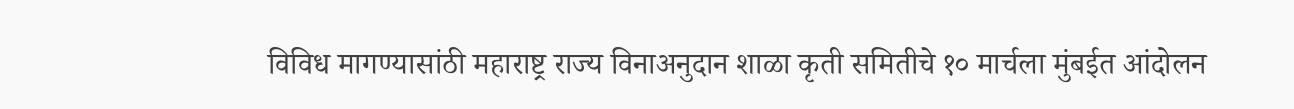विविध मागण्यासांठी महाराष्ट्र राज्य विनाअनुदान शाळा कृती समितीचे १० मार्चला मुंबईत आंदोलन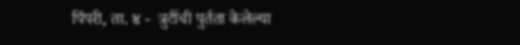पिंपरी, ता. ४ -  त्रुटींची पुर्तता केलेल्या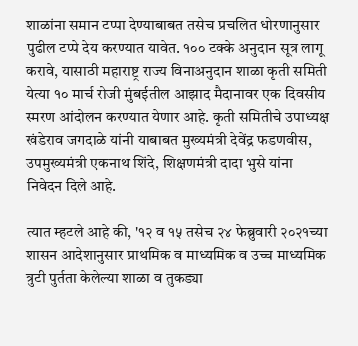शाळांना समान टप्पा देण्याबाबत तसेच प्रचलित धोरणानुसार पुढील टप्पे देय करण्यात यावेत. १०० टक्के अनुदान सूत्र लागू करावे, यासाठी महाराष्ट्र राज्य विनाअनुदान शाळा कृती समिती येत्या १० मार्च रोजी मुंबईतील आझाद मैदानावर एक दिवसीय स्मरण आंदोलन करण्यात येणार आहे. कृती समितीचे उपाध्यक्ष खंडेराव जगदाळे यांनी याबाबत मुख्यमंत्री देवेंद्र फडणवीस, उपमुख्यमंत्री एकनाथ शिंदे, शिक्षणमंत्री दादा भुसे यांना निवेदन दिले आहे.

त्यात म्हटले आहे की, '१२ व १५ तसेच २४ फेब्रुवारी २०२१च्या शासन आदेशानुसार प्राथमिक व माध्यमिक व उच्च माध्यमिक त्रुटी पुर्तता केलेल्या शाळा व तुकड्या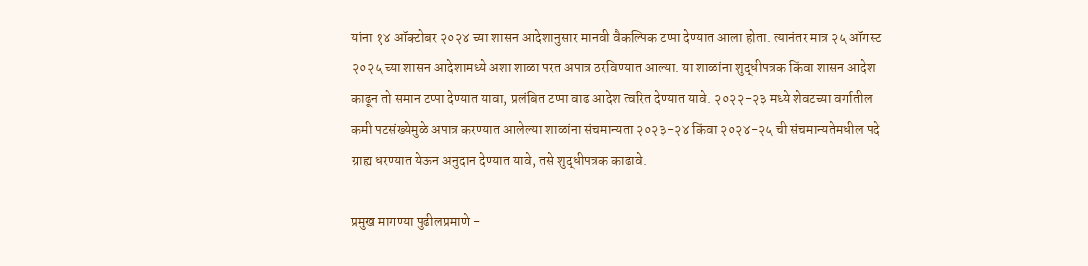यांना १४ ऑक्टोबर २०२४ च्या शासन आदेशानुसार मानवी वैकल्पिक टप्पा देण्यात आला होता. त्यानंतर मात्र २५ ऑगस्ट २०२५ च्या शासन आदेशामध्ये अशा शाळा परत अपात्र ठरविण्यात आल्या. या शाळांना शुद्धीपत्रक किंवा शासन आदेश काढून तो समान टप्पा देण्यात यावा, प्रलंबित टप्पा वाढ आदेश त्वरित देण्यात यावे. २०२२-२३ मध्ये शेवटच्या वर्गातील कमी पटसंख्येमुळे अपात्र करण्यात आलेल्या शाळांना संचमान्यता २०२३-२४ किंवा २०२४-२५ ची संचमान्यतेमधील पदे ग्राह्य धरण्यात येऊन अनुदान देण्यात यावे, तसे शुद्धीपत्रक काढावे.

प्रमुख मागण्या पुढीलप्रमाणे -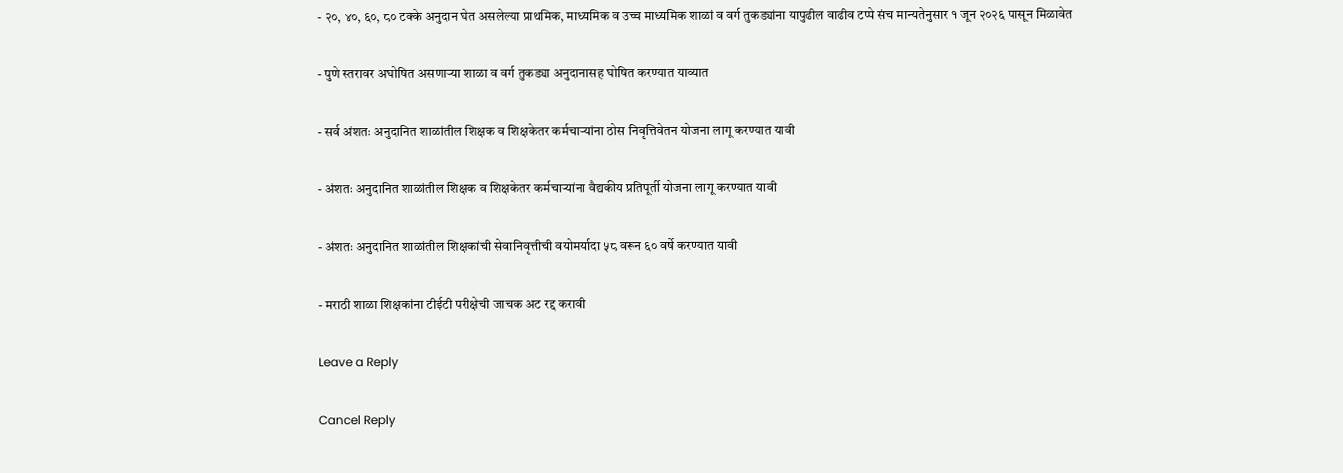- २०, ४०, ६०, ८० टक्के अनुदान घेत असलेल्या प्राथमिक, माध्यमिक व उच्च माध्यमिक शाळां व वर्ग तुकड्यांना यापुढील वाढीव टप्पे संच मान्यतेनुसार १ जून २०२६ पासून मिळावेत

- पुणे स्तरावर अघोषित असणाऱ्या शाळा व वर्ग तुकड्या अनुदानासह घोषित करण्यात याव्यात

- सर्व अंशतः अनुदानित शाळांतील शिक्षक व शिक्षकेतर कर्मचाऱ्यांना ठोस निवृत्तिवेतन योजना लागू करण्यात यावी

- अंशतः अनुदानित शाळांतील शिक्षक व शिक्षकेतर कर्मचाऱ्यांना वैद्यकीय प्रतिपूर्ती योजना लागू करण्यात यावी

- अंशतः अनुदानित शाळांतील शिक्षकांची सेवानिवृत्तीची वयोमर्यादा ५८ वरून ६० वर्षे करण्यात यावी

- मराठी शाळा शिक्षकांना टीईटी परीक्षेची जाचक अट रद्द करावी

Leave a Reply

Cancel Reply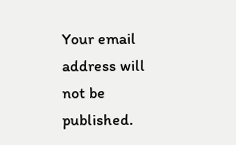Your email address will not be published.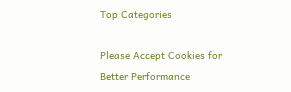Top Categories

Please Accept Cookies for Better Performance